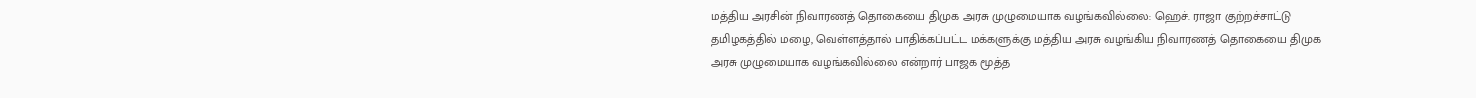மத்திய அரசின் நிவாரணத் தொகையை திமுக அரசு முழுமையாக வழங்கவில்லை: ஹெச். ராஜா குற்றச்சாட்டு
தமிழகத்தில் மழை, வெள்ளத்தால் பாதிக்கப்பட்ட மக்களுக்கு மத்திய அரசு வழங்கிய நிவாரணத் தொகையை திமுக அரசு முழுமையாக வழங்கவில்லை என்றார் பாஜக மூத்த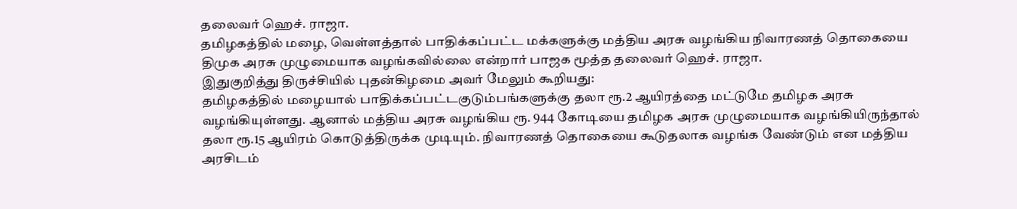தலைவர் ஹெச். ராஜா.
தமிழகத்தில் மழை, வெள்ளத்தால் பாதிக்கப்பட்ட மக்களுக்கு மத்திய அரசு வழங்கிய நிவாரணத் தொகையை திமுக அரசு முழுமையாக வழங்கவில்லை என்றார் பாஜக மூத்த தலைவர் ஹெச். ராஜா.
இதுகுறித்து திருச்சியில் புதன்கிழமை அவர் மேலும் கூறியது:
தமிழகத்தில் மழையால் பாதிக்கப்பட்டகுடும்பங்களுக்கு தலா ரூ.2 ஆயிரத்தை மட்டுமே தமிழக அரசு வழங்கியுள்ளது. ஆனால் மத்திய அரசு வழங்கிய ரூ. 944 கோடியை தமிழக அரசு முழுமையாக வழங்கியிருந்தால் தலா ரூ.15 ஆயிரம் கொடுத்திருக்க முடியும். நிவாரணத் தொகையை கூடுதலாக வழங்க வேண்டும் என மத்திய அரசிடம்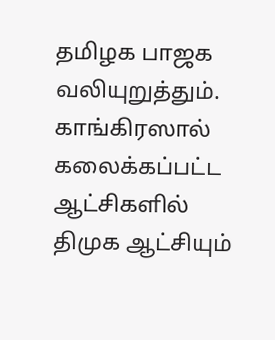தமிழக பாஜக வலியுறுத்தும்.
காங்கிரஸால் கலைக்கப்பட்ட ஆட்சிகளில் திமுக ஆட்சியும்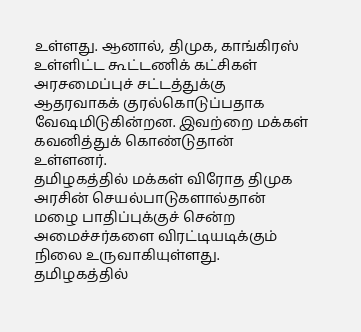உள்ளது. ஆனால், திமுக, காங்கிரஸ் உள்ளிட்ட கூட்டணிக் கட்சிகள் அரசமைப்புச் சட்டத்துக்கு ஆதரவாகக் குரல்கொடுப்பதாக வேஷமிடுகின்றன. இவற்றை மக்கள் கவனித்துக் கொண்டுதான் உள்ளனர்.
தமிழகத்தில் மக்கள் விரோத திமுக அரசின் செயல்பாடுகளால்தான் மழை பாதிப்புக்குச் சென்ற அமைச்சர்களை விரட்டியடிக்கும் நிலை உருவாகியுள்ளது. தமிழகத்தில்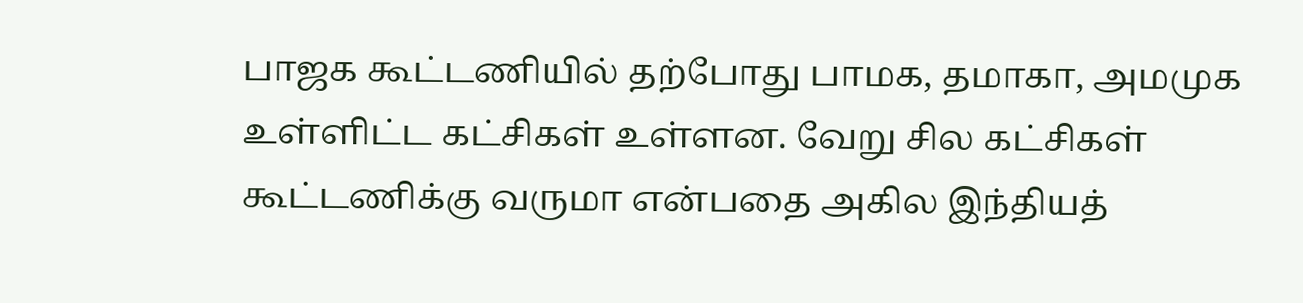பாஜக கூட்டணியில் தற்போது பாமக, தமாகா, அமமுக உள்ளிட்ட கட்சிகள் உள்ளன. வேறு சில கட்சிகள் கூட்டணிக்கு வருமா என்பதை அகில இந்தியத்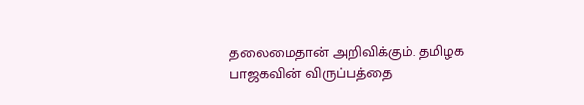தலைமைதான் அறிவிக்கும். தமிழக பாஜகவின் விருப்பத்தை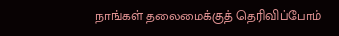நாங்கள் தலைமைக்குத் தெரிவிப்போம்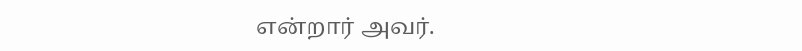என்றார் அவர்.